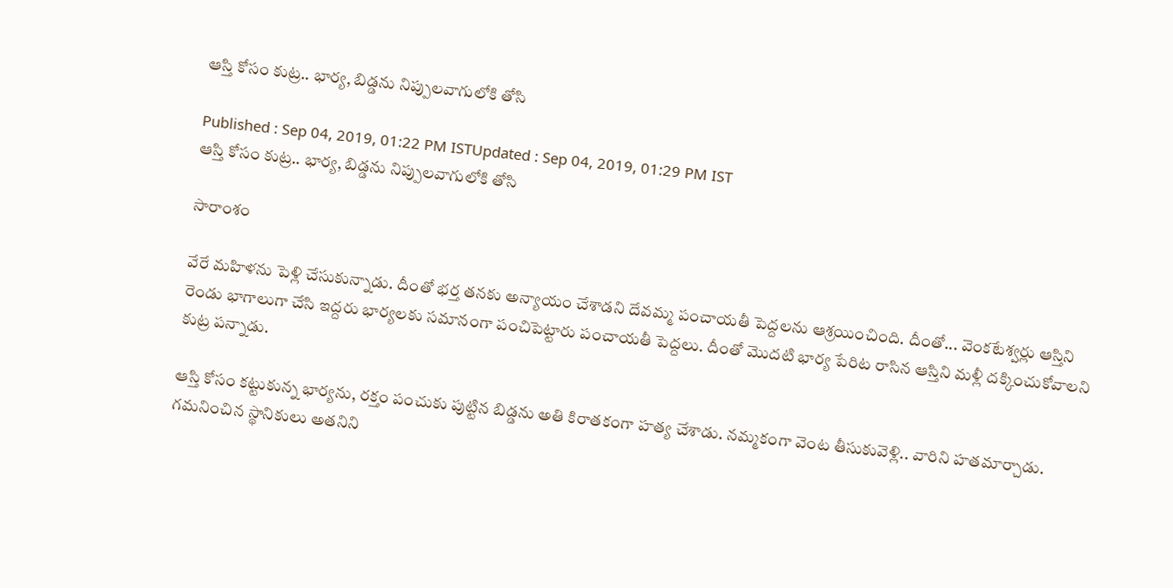ఆస్తి కోసం కుట్ర.. భార్య, బిడ్డను నిప్పులవాగులోకి తోసి

Published : Sep 04, 2019, 01:22 PM ISTUpdated : Sep 04, 2019, 01:29 PM IST
ఆస్తి కోసం కుట్ర.. భార్య, బిడ్డను నిప్పులవాగులోకి తోసి

సారాంశం

వేరే మహిళను పెళ్లి చేసుకున్నాడు. దీంతో భర్త తనకు అన్యాయం చేశాడని దేవమ్మ పంచాయతీ పెద్దలను ఆశ్రయించింది. దీంతో... వెంకటేశ్వర్లు ఆస్తిని రెండు భాగాలుగా చేసి ఇద్దరు భార్యలకు సమానంగా పంచిపెట్టారు పంచాయతీ పెద్దలు. దీంతో మొదటి భార్య పేరిట రాసిన ఆస్తిని మళ్లీ దక్కించుకోవాలని కుట్ర పన్నాడు.

ఆస్తి కోసం కట్టుకున్న భార్యను, రక్తం పంచుకు పుట్టిన బిడ్డను అతి కిరాతకంగా హత్య చేశాడు. నమ్మకంగా వెంట తీసుకువెళ్లి.. వారిని హతమార్చాడు. గమనించిన స్థానికులు అతనిని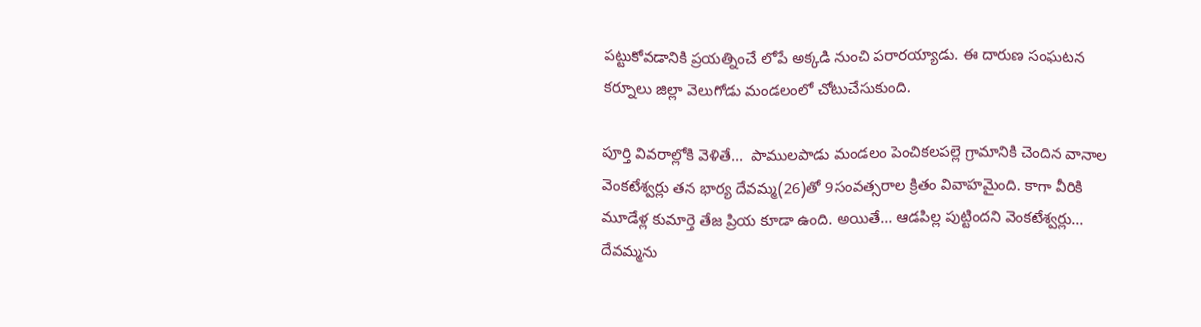పట్టుకోవడానికి ప్రయత్నించే లోపే అక్కడి నుంచి పరారయ్యాడు. ఈ దారుణ సంఘటన కర్నూలు జిల్లా వెలుగోడు మండలంలో చోటుచేసుకుంది.

పూర్తి వివరాల్లోకి వెళితే...  పాములపాడు మండలం పెంచికలపల్లె గ్రామానికి చెందిన వానాల వెంకటేశ్వర్లు తన భార్య దేవమ్మ(26)తో 9సంవత్సరాల క్రితం వివాహమైంది. కాగా వీరికి  మూడేళ్ల కుమార్తె తేజ ప్రియ కూడా ఉంది. అయితే... ఆడపిల్ల పుట్టిందని వెంకటేశ్వర్లు... దేవమ్మను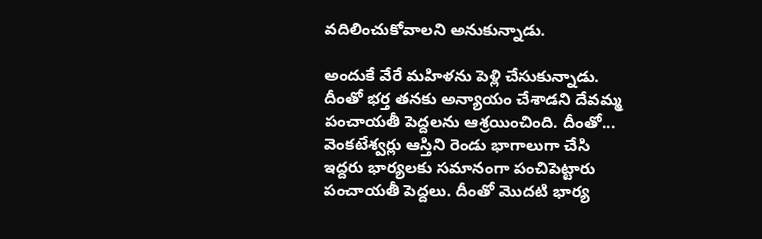వదిలించుకోవాలని అనుకున్నాడు.

అందుకే వేరే మహిళను పెళ్లి చేసుకున్నాడు. దీంతో భర్త తనకు అన్యాయం చేశాడని దేవమ్మ పంచాయతీ పెద్దలను ఆశ్రయించింది. దీంతో... వెంకటేశ్వర్లు ఆస్తిని రెండు భాగాలుగా చేసి ఇద్దరు భార్యలకు సమానంగా పంచిపెట్టారు పంచాయతీ పెద్దలు. దీంతో మొదటి భార్య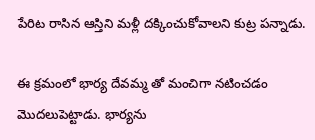పేరిట రాసిన ఆస్తిని మళ్లీ దక్కించుకోవాలని కుట్ర పన్నాడు.

ఈ క్రమంలో భార్య దేవమ్మ తో మంచిగా నటించడం మొదలుపెట్టాడు. భార్యను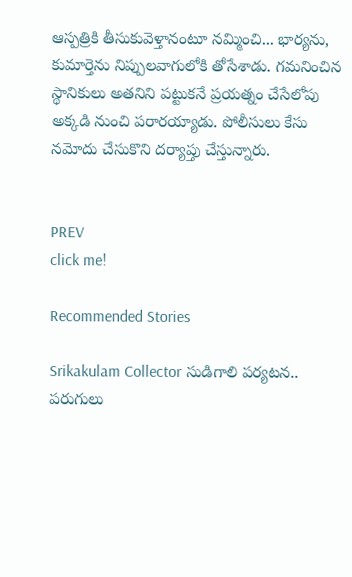ఆస్పత్రికి తీసుకువెళ్తానంటూ నమ్మించి... భార్యను, కుమార్తెను నిప్పులవాగులోకి తోసేశాడు. గమనించిన స్థానికులు అతనిని పట్టుకనే ప్రయత్నం చేసేలోపు అక్కడి నుంచి పరారయ్యాడు. పోలీసులు కేసు నమోదు చేసుకొని దర్యాప్తు చేస్తున్నారు.


PREV
click me!

Recommended Stories

Srikakulam Collector సుడిగాలి పర్యటన.. పరుగులు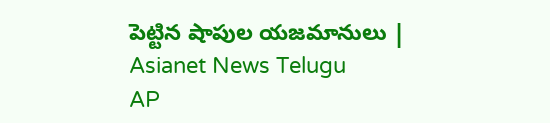పెట్టిన షాపుల యజమానులు | Asianet News Telugu
AP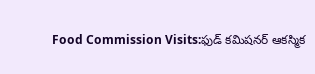Food Commission Visits:ఫుడ్ కమిషనర్ ఆకస్మిక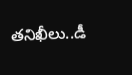తనిఖీలు..డీ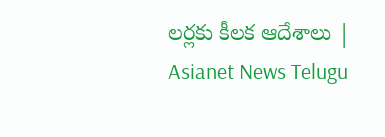లర్లకు కీలక ఆదేశాలు | Asianet News Telugu